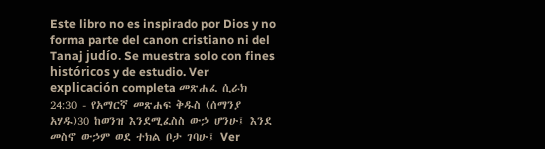Este libro no es inspirado por Dios y no forma parte del canon cristiano ni del Tanaj judío. Se muestra solo con fines históricos y de estudio. Ver explicación completa መጽሐፈ ሲራክ 24:30 - የአማርኛ መጽሐፍ ቅዱስ (ሰማንያ አሃዱ)30 ከወንዝ እንደሚፈስስ ውኃ ሆንሁ፤ እንደ መስኖ ውኃም ወደ ተክል ቦታ ገባሁ፤ Ver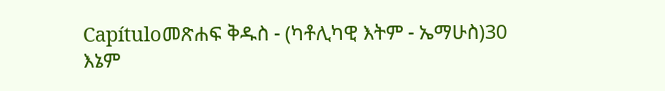Capítuloመጽሐፍ ቅዱስ - (ካቶሊካዊ እትም - ኤማሁስ)30 እኔም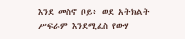እንደ መስኖ ቦይ፥ ወደ አትክልት ሥፍራም እንደሚፈስ የውሃ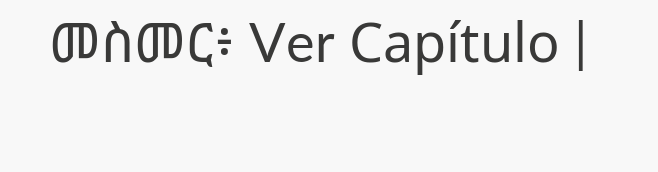መስመር፥ Ver Capítulo |